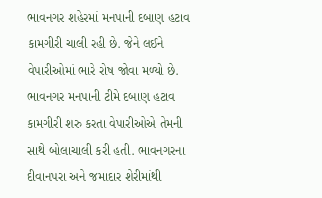ભાવનગર શહેરમાં મનપાની દબાણ હટાવ કામગીરી ચાલી રહી છે. જેને લઈને વેપારીઓમાં ભારે રોષ જોવા મળ્યો છે. ભાવનગર મનપાની ટીમે દબાણ હટાવ કામગીરી શરુ કરતા વેપારીઓએ તેમની સાથે બોલાચાલી કરી હતી. ભાવનગરના દીવાનપરા અને જમાદાર શેરીમાંથી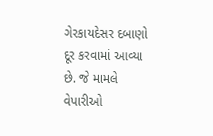ગેરકાયદેસર દબાણો દૂર કરવામાં આવ્યા છે. જે મામલે વેપારીઓ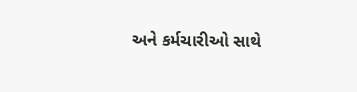અને કર્મચારીઓ સાથે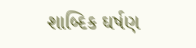શાબ્દિક ઘર્ષણ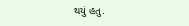થયું હતુ.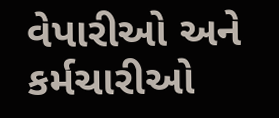વેપારીઓ અને કર્મચારીઓ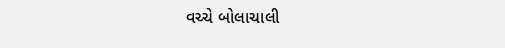વચ્ચે બોલાચાલી